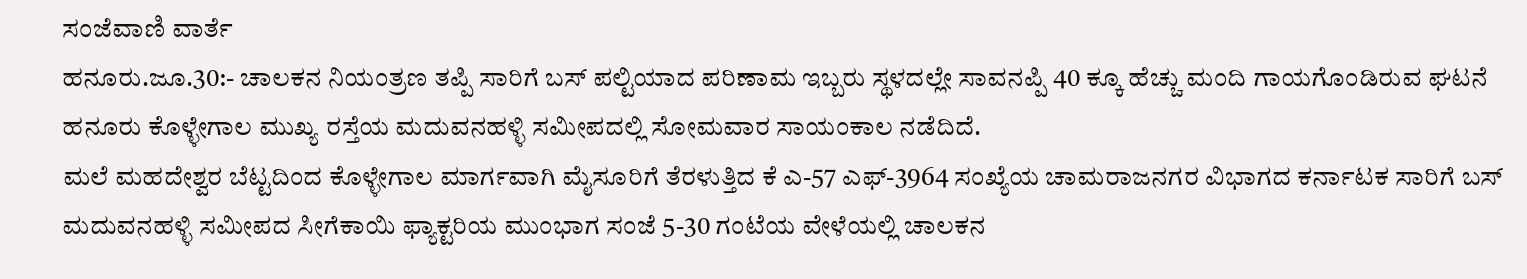ಸಂಜೆವಾಣಿ ವಾರ್ತೆ
ಹನೂರು.ಜೂ.30:- ಚಾಲಕನ ನಿಯಂತ್ರಣ ತಪ್ಪಿ ಸಾರಿಗೆ ಬಸ್ ಪಲ್ಟಿಯಾದ ಪರಿಣಾಮ ಇಬ್ಬರು ಸ್ಥಳದಲ್ಲೇ ಸಾವನಪ್ಪಿ 40 ಕ್ಕೂ ಹೆಚ್ಚು ಮಂದಿ ಗಾಯಗೊಂಡಿರುವ ಘಟನೆ ಹನೂರು ಕೊಳ್ಳೇಗಾಲ ಮುಖ್ಯ ರಸ್ತೆಯ ಮದುವನಹಳ್ಳಿ ಸಮೀಪದಲ್ಲಿ ಸೋಮವಾರ ಸಾಯಂಕಾಲ ನಡೆದಿದೆ.
ಮಲೆ ಮಹದೇಶ್ವರ ಬೆಟ್ಟದಿಂದ ಕೊಳ್ಳೇಗಾಲ ಮಾರ್ಗವಾಗಿ ಮೈಸೂರಿಗೆ ತೆರಳುತ್ತಿದ ಕೆ ಎ-57 ಎಫ್-3964 ಸಂಖ್ಯೆಯ ಚಾಮರಾಜನಗರ ವಿಭಾಗದ ಕರ್ನಾಟಕ ಸಾರಿಗೆ ಬಸ್ ಮದುವನಹಳ್ಳಿ ಸಮೀಪದ ಸೀಗೆಕಾಯಿ ಫ್ಯಾಕ್ಟರಿಯ ಮುಂಭಾಗ ಸಂಜೆ 5-30 ಗಂಟೆಯ ವೇಳೆಯಲ್ಲಿ ಚಾಲಕನ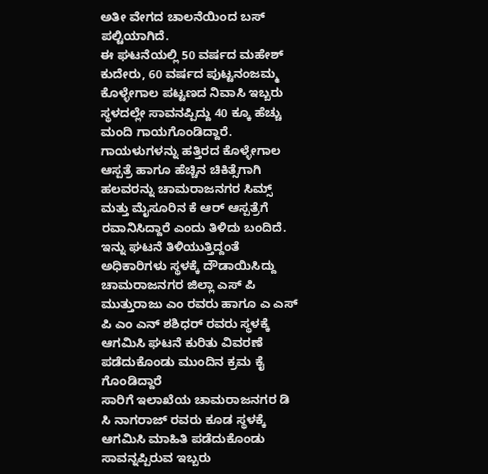ಅತೀ ವೇಗದ ಚಾಲನೆಯಿಂದ ಬಸ್ ಪಲ್ಟಿಯಾಗಿದೆ.
ಈ ಘಟನೆಯಲ್ಲಿ 50 ವರ್ಷದ ಮಹೇಶ್ ಕುದೇರು, 60 ವರ್ಷದ ಪುಟ್ಟನಂಜಮ್ಮ ಕೊಳ್ಳೇಗಾಲ ಪಟ್ಟಣದ ನಿವಾಸಿ ಇಬ್ಬರು ಸ್ಥಳದಲ್ಲೇ ಸಾವನಪ್ಪಿದ್ದು 40 ಕ್ಕೂ ಹೆಚ್ಚು ಮಂದಿ ಗಾಯಗೊಂಡಿದ್ದಾರೆ. ಗಾಯಳುಗಳನ್ನು ಹತ್ತಿರದ ಕೊಳ್ಳೇಗಾಲ ಆಸ್ಪತ್ರೆ ಹಾಗೂ ಹೆಚ್ಚಿನ ಚಿಕಿತ್ಸೆಗಾಗಿ ಹಲವರನ್ನು ಚಾಮರಾಜನಗರ ಸಿಮ್ಸ್ ಮತ್ತು ಮೈಸೂರಿನ ಕೆ ಆರ್ ಆಸ್ಪತ್ರೆಗೆ ರವಾನಿಸಿದ್ದಾರೆ ಎಂದು ತಿಳಿದು ಬಂದಿದೆ.
ಇನ್ನು ಘಟನೆ ತಿಳಿಯುತ್ತಿದ್ದಂತೆ ಅಧಿಕಾರಿಗಳು ಸ್ಥಳಕ್ಕೆ ದೌಡಾಯಿಸಿದ್ದು ಚಾಮರಾಜನಗರ ಜಿಲ್ಲಾ ಎಸ್ ಪಿ ಮುತ್ತುರಾಜು ಎಂ ರವರು ಹಾಗೂ ಎ ಎಸ್ ಪಿ ಎಂ ಎನ್ ಶಶಿಧರ್ ರವರು ಸ್ಥಳಕ್ಕೆ ಆಗಮಿಸಿ ಘಟನೆ ಕುರಿತು ವಿವರಣೆ ಪಡೆದುಕೊಂಡು ಮುಂದಿನ ಕ್ರಮ ಕೈ ಗೊಂಡಿದ್ದಾರೆ
ಸಾರಿಗೆ ಇಲಾಖೆಯ ಚಾಮರಾಜನಗರ ಡಿ ಸಿ ನಾಗರಾಜ್ ರವರು ಕೂಡ ಸ್ಥಳಕ್ಕೆ ಆಗಮಿಸಿ ಮಾಹಿತಿ ಪಡೆದುಕೊಂಡು ಸಾವನ್ನಪ್ಪಿರುವ ಇಬ್ಬರು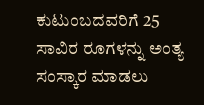ಕುಟುಂಬದವರಿಗೆ 25 ಸಾವಿರ ರೂಗಳನ್ನು ಅಂತ್ಯ ಸಂಸ್ಕಾರ ಮಾಡಲು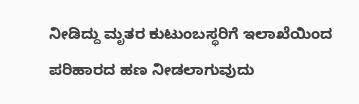ನೀಡಿದ್ದು ಮೃತರ ಕುಟುಂಬಸ್ಥರಿಗೆ ಇಲಾಖೆಯಿಂದ ಪರಿಹಾರದ ಹಣ ನೀಡಲಾಗುವುದು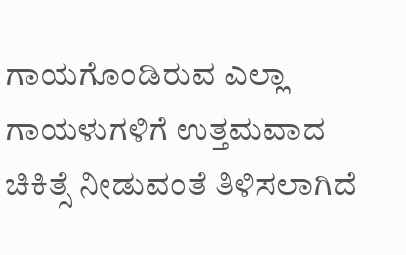ಗಾಯಗೊಂಡಿರುವ ಎಲ್ಲಾ ಗಾಯಳುಗಳಿಗೆ ಉತ್ತಮವಾದ ಚಿಕಿತ್ಸೆ ನೀಡುವಂತೆ ತಿಳಿಸಲಾಗಿದೆ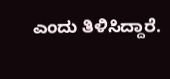ಎಂದು ತಿಳಿಸಿದ್ದಾರೆ.